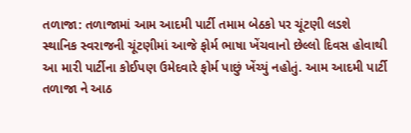તળાજા: તળાજામાં આમ આદમી પાર્ટી તમામ બેઠકો પર ચૂંટણી લડશે
સ્થાનિક સ્વરાજની ચૂંટણીમાં આજે ફોર્મ ભાષા ખેંચવાનો છેલ્લો દિવસ હોવાથી આ મારી પાર્ટીના કોઈપણ ઉમેદવારે ફોર્મ પાછું ખેંચ્યું નહોતું. આમ આદમી પાર્ટી તળાજા ને આઠ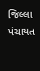જિલ્લા પંચાયત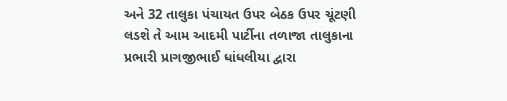અને 32 તાલુકા પંચાયત ઉપર બેઠક ઉપર ચૂંટણી લડશે તે આમ આદમી પાર્ટીના તળાજા તાલુકાના પ્રભારી પ્રાગજીભાઈ ધાંધલીયા દ્વારા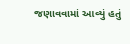જણાવવામાં આવ્યું હતું